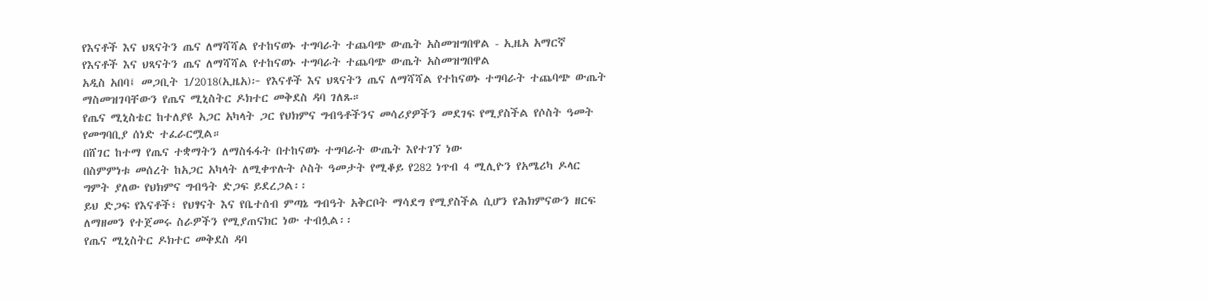የእናቶች እና ህጻናትን ጤና ለማሻሻል የተከናወኑ ተግባራት ተጨባጭ ውጤት አስመዝግበዋል - ኢዜአ አማርኛ
የእናቶች እና ህጻናትን ጤና ለማሻሻል የተከናወኑ ተግባራት ተጨባጭ ውጤት አስመዝግበዋል
አዲስ አበባ፤ መጋቢት 1/2018(ኢዜአ)፦ የእናቶች እና ህጻናትን ጤና ለማሻሻል የተከናወኑ ተግባራት ተጨባጭ ውጤት ማስመዝገባቸውን የጤና ሚኒስትር ዶክተር መቅደስ ዳባ ገለጹ።
የጤና ሚኒስቴር ከተለያዩ አጋር አካላት ጋር የህክምና ግብዓቶችንና መሳሪያዎችን መደገፍ የሚያስችል የሶስት ዓመት የመግባቢያ ሰነድ ተፈራርሟል።
በሸገር ከተማ የጤና ተቋማትን ለማስፋፋት በተከናወኑ ተግባራት ውጤት እየተገኘ ነው
በስምምነቱ መሰረት ከአጋር አካላት ለሚቀጥሉት ሶስት ዓመታት የሚቆይ የ282 ነጥብ 4 ሚሊዮን የአሜሪካ ዶላር ግምት ያለው የህክምና ግብዓት ድጋፍ ይደረጋል፡፡
ይህ ድጋፍ የእናቶች፣ የህፃናት እና የቤተሰብ ምጣኔ ግብዓት አቅርቦት ማሳደግ የሚያስችል ሲሆን የሕክምናውን ዘርፍ ለማዘመን የተጀመሩ ስራዎችን የሚያጠናክር ነው ተብሏል፡፡
የጤና ሚኒስትር ዶክተር መቅደስ ዳባ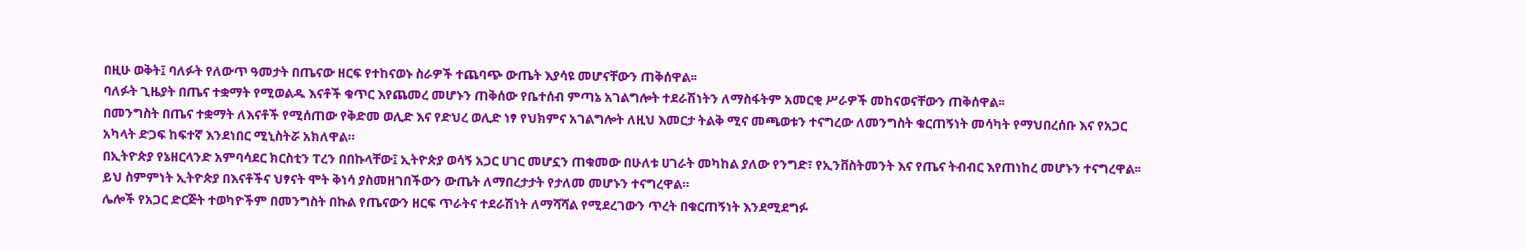በዚሁ ወቅት፤ ባለፉት የለውጥ ዓመታት በጤናው ዘርፍ የተከናወኑ ስራዎች ተጨባጭ ውጤት እያሳዩ መሆናቸውን ጠቅሰዋል፡፡
ባለፉት ጊዜያት በጤና ተቋማት የሚወልዱ እናቶች ቁጥር እየጨመረ መሆኑን ጠቅሰው የቤተሰብ ምጣኔ አገልግሎት ተደራሽነትን ለማስፋትም አመርቂ ሥራዎች መከናወናቸውን ጠቅሰዋል፡፡
በመንግስት በጤና ተቋማት ለእናቶች የሚሰጠው የቅድመ ወሊድ እና የድህረ ወሊድ ነፃ የህክምና አገልግሎት ለዚህ እመርታ ትልቅ ሚና መጫወቱን ተናግረው ለመንግስት ቁርጠኝነት መሳካት የማህበረሰቡ እና የአጋር አካላት ድጋፍ ከፍተኛ እንደነበር ሚኒስትሯ አክለዋል።
በኢትዮጵያ የኔዘርላንድ አምባሳደር ክርስቲን ፐረን በበኩላቸው፤ ኢትዮጵያ ወሳኝ አጋር ሀገር መሆኗን ጠቁመው በሁለቱ ሀገራት መካከል ያለው የንግድ፣ የኢንቨስትመንት እና የጤና ትብብር እየጠነከረ መሆኑን ተናግረዋል፡፡
ይህ ስምምነት ኢትዮጵያ በእናቶችና ህፃናት ሞት ቅነሳ ያስመዘገበችውን ውጤት ለማበረታታት የታለመ መሆኑን ተናግረዋል።
ሌሎች የአጋር ድርጅት ተወካዮችም በመንግስት በኩል የጤናውን ዘርፍ ጥራትና ተደራሽነት ለማሻሻል የሚደረገውን ጥረት በቁርጠኝነት እንደሚደግፉ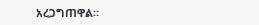አረጋግጠዋል።